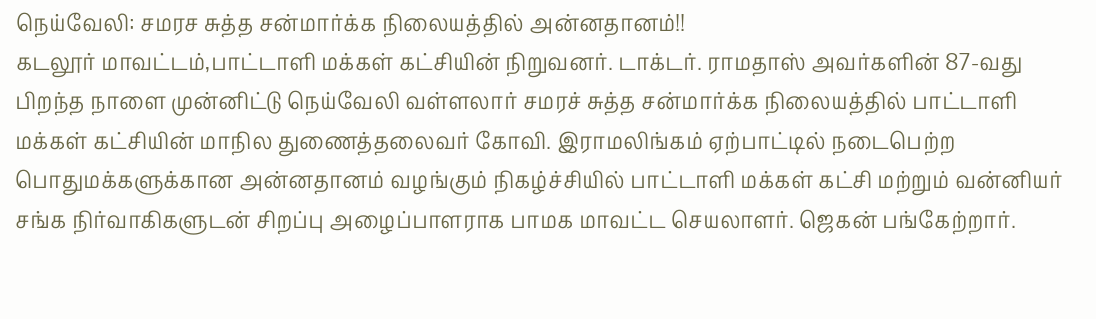நெய்வேலி: சமரச சுத்த சன்மார்க்க நிலையத்தில் அன்னதானம்!!
கடலூர் மாவட்டம்,பாட்டாளி மக்கள் கட்சியின் நிறுவனர். டாக்டர். ராமதாஸ் அவர்களின் 87-வது பிறந்த நாளை முன்னிட்டு நெய்வேலி வள்ளலார் சமரச் சுத்த சன்மார்க்க நிலையத்தில் பாட்டாளி மக்கள் கட்சியின் மாநில துணைத்தலைவர் கோவி. இராமலிங்கம் ஏற்பாட்டில் நடைபெற்ற பொதுமக்களுக்கான அன்னதானம் வழங்கும் நிகழ்ச்சியில் பாட்டாளி மக்கள் கட்சி மற்றும் வன்னியர் சங்க நிர்வாகிகளுடன் சிறப்பு அழைப்பாளராக பாமக மாவட்ட செயலாளர். ஜெகன் பங்கேற்றார்.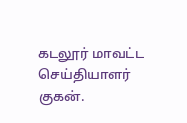கடலூர் மாவட்ட செய்தியாளர் குகன்.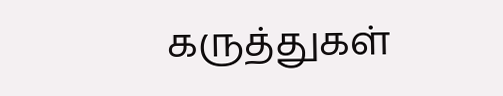கருத்துகள்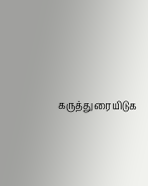கருத்துரையிடுக